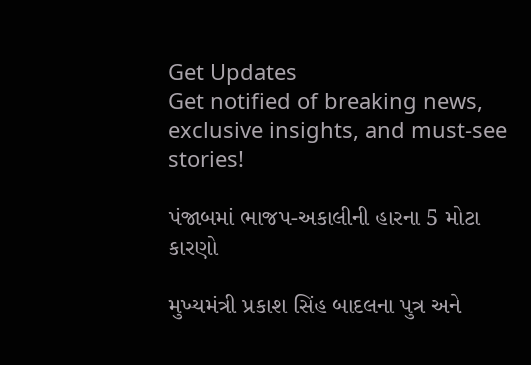Get Updates
Get notified of breaking news, exclusive insights, and must-see stories!

પંજાબમાં ભાજપ-અકાલીની હારના 5 મોટા કારણો

મુખ્યમંત્રી પ્રકાશ સિંહ બાદલના પુત્ર અને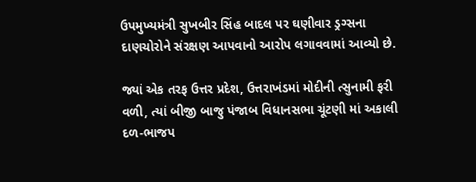ઉપમુખ્યમંત્રી સુખબીર સિંહ બાદલ પર ઘણીવાર ડ્રગ્સના દાણચોરોને સંરક્ષણ આપવાનો આરોપ લગાવવામાં આવ્યો છે.

જ્યાં એક તરફ ઉત્તર પ્રદેશ, ઉત્તરાખંડમાં મોદીની ત્સુનામી ફરી વળી, ત્યાં બીજી બાજુ પંજાબ વિધાનસભા ચૂંટણી માં અકાલી દળ-ભાજપ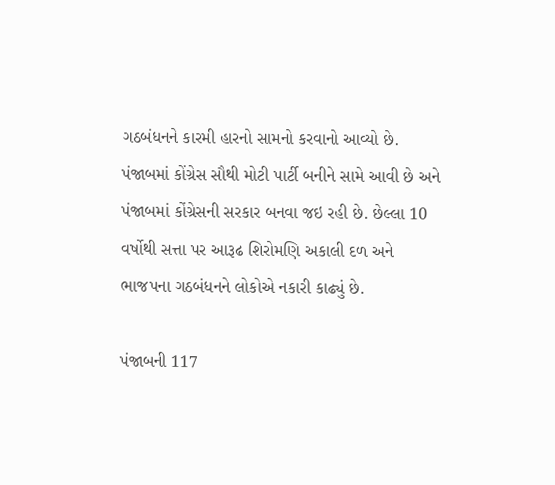ગઠબંધનને કારમી હારનો સામનો કરવાનો આવ્યો છે. પંજાબમાં કોંગ્રેસ સૌથી મોટી પાર્ટી બનીને સામે આવી છે અને પંજાબમાં કોંગ્રેસની સરકાર બનવા જઇ રહી છે. છેલ્લા 10 વર્ષોથી સત્તા પર આરૂઢ શિરોમણિ અકાલી દળ અને ભાજપના ગઠબંધનને લોકોએ નકારી કાઢ્યું છે.

પંજાબની 117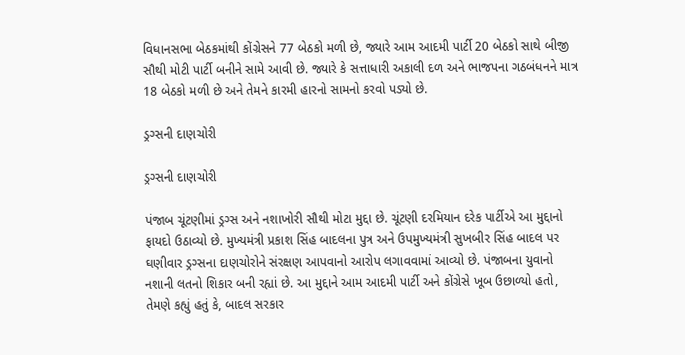વિધાનસભા બેઠકમાંથી કોંગ્રેસને 77 બેઠકો મળી છે, જ્યારે આમ આદમી પાર્ટી 20 બેઠકો સાથે બીજી સૌથી મોટી પાર્ટી બનીને સામે આવી છે. જ્યારે કે સત્તાધારી અકાલી દળ અને ભાજપના ગઠબંધનને માત્ર 18 બેઠકો મળી છે અને તેમને કારમી હારનો સામનો કરવો પડ્યો છે.

ડ્રગ્સની દાણચોરી

ડ્રગ્સની દાણચોરી

પંજાબ ચૂંટણીમાં ડ્રગ્સ અને નશાખોરી સૌથી મોટા મુદ્દા છે. ચૂંટણી દરમિયાન દરેક પાર્ટીએ આ મુદ્દાનો ફાયદો ઉઠાવ્યો છે. મુખ્યમંત્રી પ્રકાશ સિંહ બાદલના પુત્ર અને ઉપમુખ્યમંત્રી સુખબીર સિંહ બાદલ પર ઘણીવાર ડ્રગ્સના દાણચોરોને સંરક્ષણ આપવાનો આરોપ લગાવવામાં આવ્યો છે. પંજાબના યુવાનો નશાની લતનો શિકાર બની રહ્યાં છે. આ મુદ્દાને આમ આદમી પાર્ટી અને કોંગ્રેસે ખૂબ ઉછાળ્યો હતો, તેમણે કહ્યું હતું કે, બાદલ સરકાર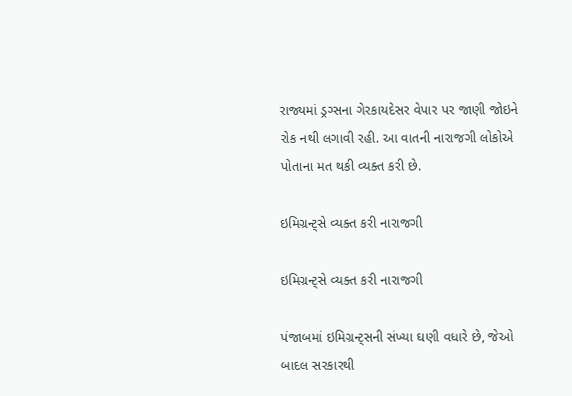રાજ્યમાં ડ્રગ્સના ગેરકાયદેસર વેપાર પર જાણી જોઇને રોક નથી લગાવી રહી. આ વાતની નારાજગી લોકોએ પોતાના મત થકી વ્યક્ત કરી છે.

ઇમિગ્રન્ટ્સે વ્યક્ત કરી નારાજગી

ઇમિગ્રન્ટ્સે વ્યક્ત કરી નારાજગી

પંજાબમાં ઇમિગ્રન્ટ્સની સંખ્યા ઘણી વધારે છે, જેઓ બાદલ સરકારથી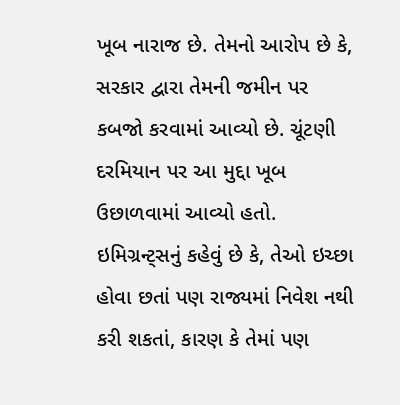ખૂબ નારાજ છે. તેમનો આરોપ છે કે, સરકાર દ્વારા તેમની જમીન પર કબજો કરવામાં આવ્યો છે. ચૂંટણી દરમિયાન પર આ મુદ્દા ખૂબ ઉછાળવામાં આવ્યો હતો. ઇમિગ્રન્ટ્સનું કહેવું છે કે, તેઓ ઇચ્છા હોવા છતાં પણ રાજ્યમાં નિવેશ નથી કરી શકતાં, કારણ કે તેમાં પણ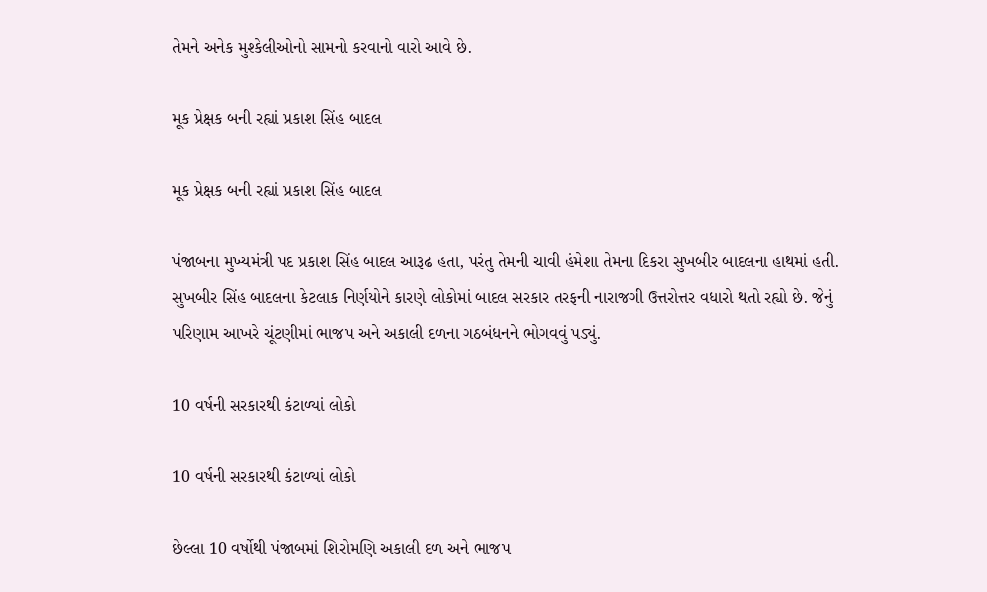તેમને અનેક મુશ્કેલીઓનો સામનો કરવાનો વારો આવે છે.

મૂક પ્રેક્ષક બની રહ્યાં પ્રકાશ સિંહ બાદલ

મૂક પ્રેક્ષક બની રહ્યાં પ્રકાશ સિંહ બાદલ

પંજાબના મુખ્યમંત્રી પદ પ્રકાશ સિંહ બાદલ આરૂઢ હતા, પરંતુ તેમની ચાવી હંમેશા તેમના દિકરા સુખબીર બાદલના હાથમાં હતી. સુખબીર સિંહ બાદલના કેટલાક નિર્ણયોને કારણે લોકોમાં બાદલ સરકાર તરફની નારાજગી ઉત્તરોત્તર વધારો થતો રહ્યો છે. જેનું પરિણામ આખરે ચૂંટણીમાં ભાજપ અને અકાલી દળના ગઠબંધનને ભોગવવું પડ્યું.

10 વર્ષની સરકારથી કંટાળ્યાં લોકો

10 વર્ષની સરકારથી કંટાળ્યાં લોકો

છેલ્લા 10 વર્ષોથી પંજાબમાં શિરોમણિ અકાલી દળ અને ભાજપ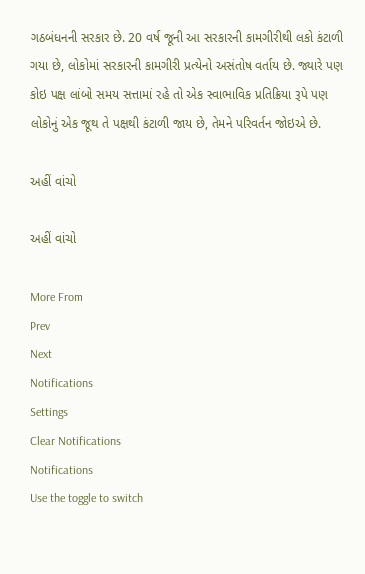ગઠબંધનની સરકાર છે. 20 વર્ષ જૂની આ સરકારની કામગીરીથી લકો કંટાળી ગયા છે, લોકોમાં સરકારની કામગીરી પ્રત્યેનો અસંતોષ વર્તાય છે. જ્યારે પણ કોઇ પક્ષ લાંબો સમય સત્તામાં રહે તો એક સ્વાભાવિક પ્રતિક્રિયા રૂપે પણ લોકોનું એક જૂથ તે પક્ષથી કંટાળી જાય છે, તેમને પરિવર્તન જોઇએ છે.

અહીં વાંચો

અહીં વાંચો

More From
Prev
Next
Notifications
Settings
Clear Notifications
Notifications
Use the toggle to switch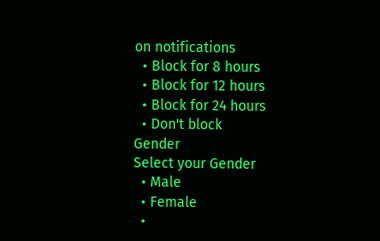on notifications
  • Block for 8 hours
  • Block for 12 hours
  • Block for 24 hours
  • Don't block
Gender
Select your Gender
  • Male
  • Female
  •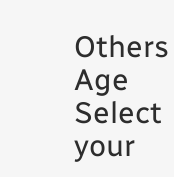Others
Age
Select your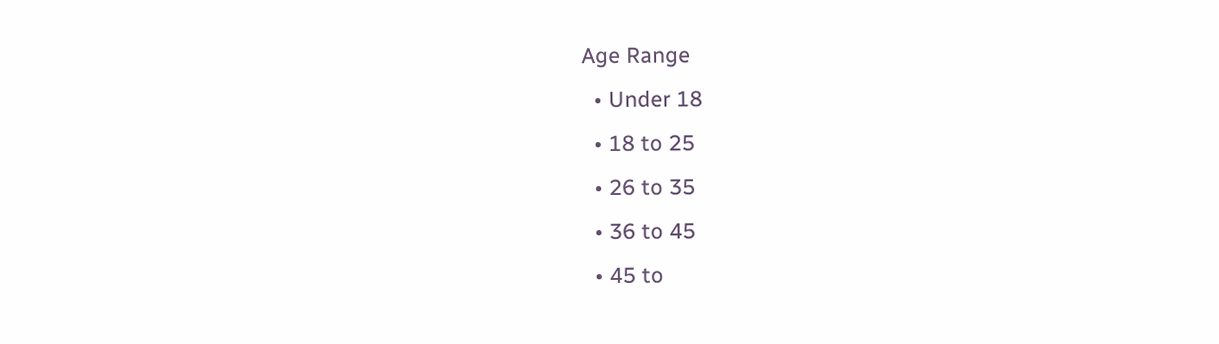Age Range
  • Under 18
  • 18 to 25
  • 26 to 35
  • 36 to 45
  • 45 to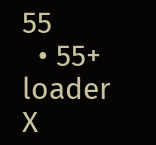55
  • 55+
loader
X